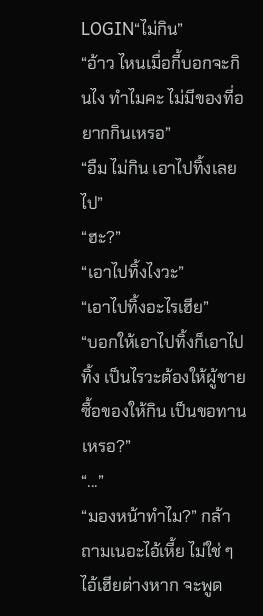LOGIN“ไม่กิน”
“อ้าว ไหนเมื่อกี้บอกจะกินไง ทำไมคะ ไม่มีของที่อยากกินเหรอ”
“อืม ไม่กิน เอาไปทิ้งเลยไป”
“ฮะ?”
“เอาไปทิ้งไงวะ”
“เอาไปทิ้งอะไรเฮีย”
“บอกให้เอาไปทิ้งก็เอาไปทิ้ง เป็นไรวะต้องให้ผู้ชายซื้อของให้กิน เป็นขอทานเหรอ?”
“...”
“มองหน้าทำไม?” กล้าถามเนอะไอ้เหี้ย ไม่ใช่ ๆ ไอ้เฮียต่างหาก จะพูด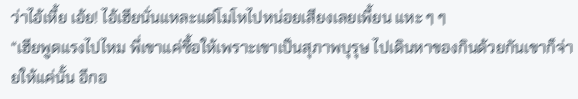ว่าไอ้เหี้ย เอ้ย! ไอ้เฮียนั่นแหละแต่โมโหไปหน่อยเสียงเลยเพี้ยน แหะ ๆ ๆ
“เฮียพูดแรงไปไหม พี่เขาแค่ซื้อให้เพราะเขาเป็นสุภาพบุรุษ ไปเดินหาของกินด้วยกันเขาก็จ่ายให้แค่นั้น อีกอ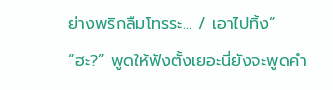ย่างพริกลืมโทรระ... / เอาไปทิ้ง”
“ฮะ?” พูดให้ฟังตั้งเยอะนี่ยังจะพูดคำ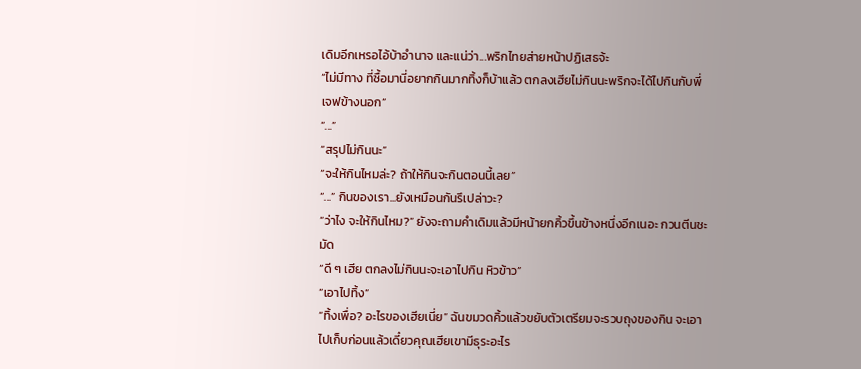เดิมอีกเหรอไอ้บ้าอำนาจ และแน่ว่า...พริกไทยส่ายหน้าปฏิเสธจ้ะ
“ไม่มีทาง ที่ซื้อมานี่อยากกินมากทิ้งก็บ้าแล้ว ตกลงเฮียไม่กินนะพริกจะได้ไปกินกับพี่เจฟข้างนอก”
“...”
“สรุปไม่กินนะ”
“จะให้กินไหมล่ะ? ถ้าให้กินจะกินตอนนี้เลย”
“...” กินของเรา...ยังเหมือนกันรึเปล่าวะ?
“ว่าไง จะให้กินไหม?” ยังจะถามคำเดิมแล้วมีหน้ายกคิ้วขึ้นข้างหนึ่งอีกเนอะ กวนตีนชะมัด
“ดี ๆ เฮีย ตกลงไม่กินนะจะเอาไปกิน หิวข้าว”
“เอาไปทิ้ง”
“ทิ้งเพื่อ? อะไรของเฮียเนี่ย” ฉันขมวดคิ้วแล้วขยับตัวเตรียมจะรวบถุงของกิน จะเอาไปเก็บก่อนแล้วเดี๋ยวคุณเฮียเขามีธุระอะไร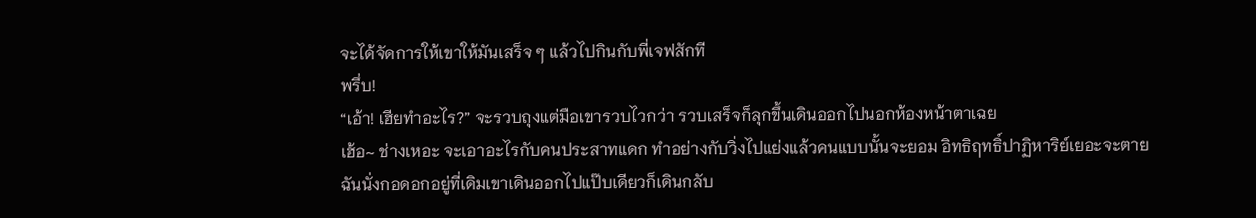จะได้จัดการให้เขาให้มันเสร็จ ๆ แล้วไปกินกับพี่เจฟสักที
พรึ่บ!
“เอ้า! เฮียทำอะไร?” จะรวบถุงแต่มือเขารวบไวกว่า รวบเสร็จก็ลุกขึ้นเดินออกไปนอกห้องหน้าตาเฉย
เฮ้อ~ ช่างเหอะ จะเอาอะไรกับคนประสาทแดก ทำอย่างกับวิ่งไปแย่งแล้วคนแบบนั้นจะยอม อิทธิฤทธิ์ปาฏิหาริย์เยอะจะตาย
ฉันนั่งกอดอกอยู่ที่เดิมเขาเดินออกไปแป๊บเดียวก็เดินกลับ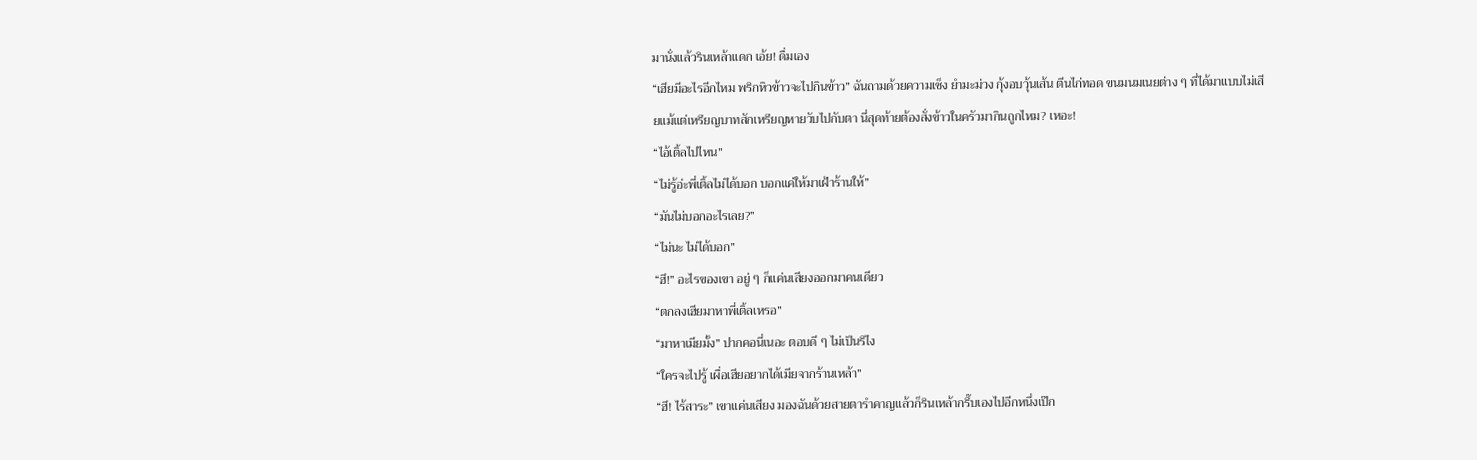มานั่งแล้วรินเหล้าแดก เอ้ย! ดื่มเอง
“เฮียมีอะไรอีกไหม พริกหิวข้าวจะไปกินข้าว” ฉันถามด้วยความเซ็ง ยำมะม่วง กุ้งอบวุ้นเส้น ตีนไก่ทอด ขนมนมเนยต่าง ๆ ที่ได้มาแบบไม่เสียแม้แต่เหรียญบาทสักเหรียญหายวับไปกับตา นี่สุดท้ายต้องสั่งข้าวในครัวมากินถูกไหม? เหอะ!
“ไอ้เติ้ลไปไหน”
“ไม่รู้อ่ะพี่เติ้ลไม่ได้บอก บอกแค่ให้มาเฝ้าร้านให้”
“มันไม่บอกอะไรเลย?”
“ไม่นะ ไม่ได้บอก”
“ฮึ!” อะไรของเขา อยู่ ๆ ก็แค่นเสียงออกมาคนเดียว
“ตกลงเฮียมาหาพี่เติ้ลเหรอ”
“มาหาเมียมั้ง” ปากคอนี่เนอะ ตอบดี ๆ ไม่เป็นรึไง
“ใครจะไปรู้ เผื่อเฮียอยากได้เมียจากร้านเหล้า”
“ฮึ! ไร้สาระ” เขาแค่นเสียง มองฉันด้วยสายตารำคาญแล้วก็รินเหล้ากรึ๊บเองไปอีกหนึ่งเป๊ก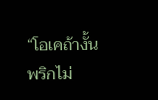“โอเคถ้างั้นพริกไม่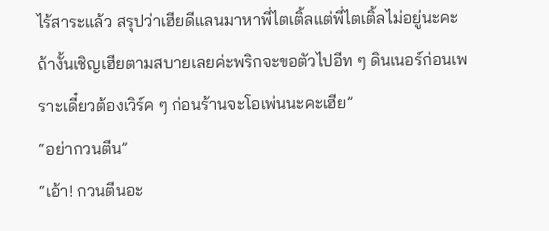ไร้สาระแล้ว สรุปว่าเฮียดีแลนมาหาพี่ไตเติ้ลแต่พี่ไตเติ้ลไม่อยู่นะคะ ถ้างั้นเชิญเฮียตามสบายเลยค่ะพริกจะขอตัวไปอีท ๆ ดินเนอร์ก่อนเพราะเดี๋ยวต้องเวิร์ค ๆ ก่อนร้านจะโอเพ่นนะคะเฮีย”
“อย่ากวนตีน”
“เอ้า! กวนตีนอะ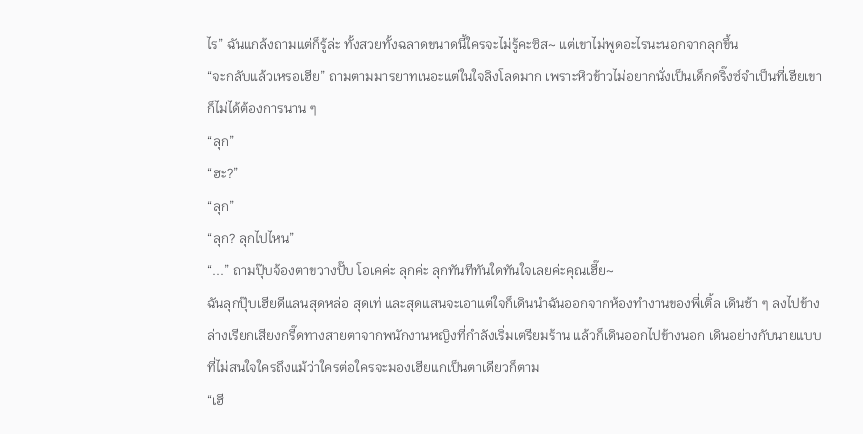ไร” ฉันแกล้งถามแต่ก็รู้ล่ะ ทั้งสวยทั้งฉลาดขนาดนี้ใครจะไม่รู้คะซิส~ แต่เขาไม่พูดอะไรนะนอกจากลุกขึ้น
“จะกลับแล้วเหรอเฮีย” ถามตามมารยาทเนอะแต่ในใจลิงโลดมาก เพราะหิวข้าวไม่อยากนั่งเป็นเด็กดริ๊งซ์จำเป็นที่เฮียเขาก็ไม่ได้ต้องการนาน ๆ
“ลุก”
“ฮะ?”
“ลุก”
“ลุก? ลุกไปไหน”
“...” ถามปุ๊บจ้องตาขวางปั๊บ โอเคค่ะ ลุกค่ะ ลุกทันทีทันใดทันใจเลยค่ะคุณเฮี๊ย~
ฉันลุกปุ๊บเฮียดีแลนสุดหล่อ สุดเท่ และสุดแสนจะเอาแต่ใจก็เดินนำฉันออกจากห้องทำงานของพี่เติ้ล เดินช้า ๆ ลงไปข้างล่างเรียกเสียงกรี๊ดทางสายตาจากพนักงานหญิงที่กำลังเริ่มเตรียมร้าน แล้วก็เดินออกไปข้างนอก เดินอย่างกับนายแบบที่ไม่สนใจใครถึงแม้ว่าใครต่อใครจะมองเฮียแกเป็นตาเดียวก็ตาม
“เฮี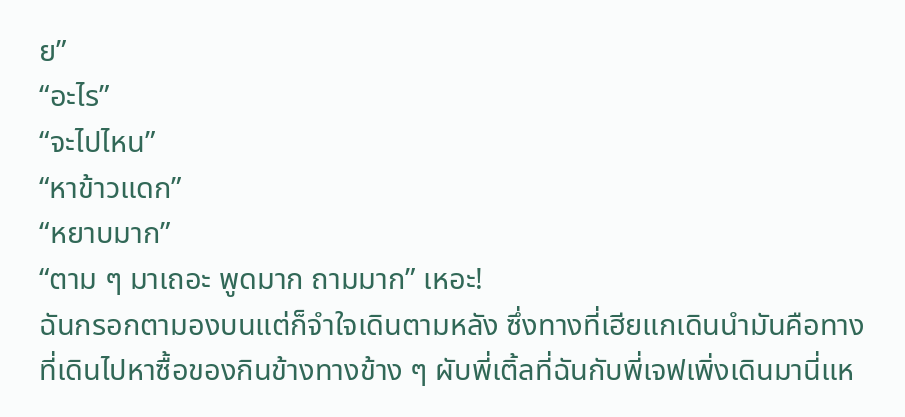ย”
“อะไร”
“จะไปไหน”
“หาข้าวแดก”
“หยาบมาก”
“ตาม ๆ มาเถอะ พูดมาก ถามมาก” เหอะ!
ฉันกรอกตามองบนแต่ก็จำใจเดินตามหลัง ซึ่งทางที่เฮียแกเดินนำมันคือทางที่เดินไปหาซื้อของกินข้างทางข้าง ๆ ผับพี่เติ้ลที่ฉันกับพี่เจฟเพิ่งเดินมานี่แห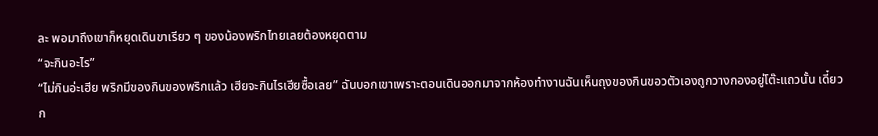ละ พอมาถึงเขาก็หยุดเดินขาเรียว ๆ ของน้องพริกไทยเลยต้องหยุดตาม
“จะกินอะไร”
“ไม่กินอ่ะเฮีย พริกมีของกินของพริกแล้ว เฮียจะกินไรเฮียซื้อเลย” ฉันบอกเขาเพราะตอนเดินออกมาจากห้องทำงานฉันเห็นถุงของกินขอวตัวเองถูกวางกองอยู่โต๊ะแถวนั้น เดี๋ยวก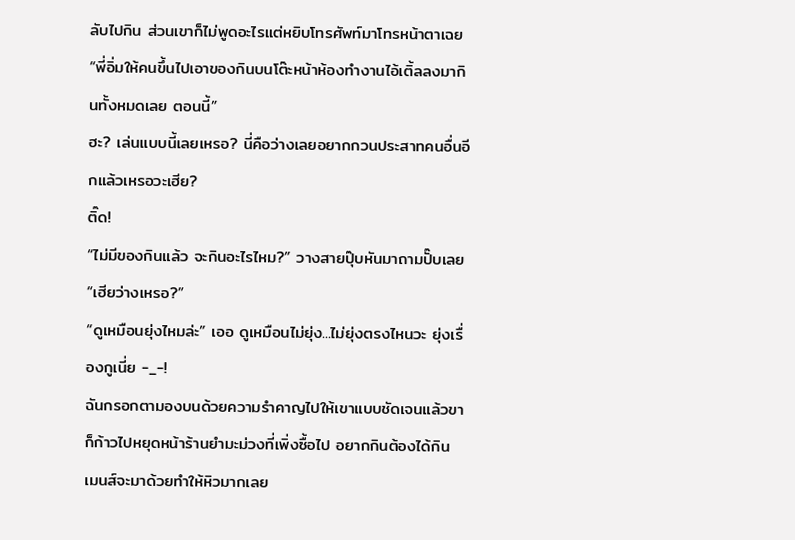ลับไปกิน ส่วนเขาก็ไม่พูดอะไรแต่หยิบโทรศัพท์มาโทรหน้าตาเฉย
“พี่อิ่มให้คนขึ้นไปเอาของกินบนโต๊ะหน้าห้องทำงานไอ้เติ้ลลงมากินทั้งหมดเลย ตอนนี้”
ฮะ? เล่นแบบนี้เลยเหรอ? นี่คือว่างเลยอยากกวนประสาทคนอื่นอีกแล้วเหรอวะเฮีย?
ติ๊ด!
“ไม่มีของกินแล้ว จะกินอะไรไหม?” วางสายปุ๊บหันมาถามปั๊บเลย
“เฮียว่างเหรอ?”
“ดูเหมือนยุ่งไหมล่ะ” เออ ดูเหมือนไม่ยุ่ง...ไม่ยุ่งตรงไหนวะ ยุ่งเรื่องกูเนี่ย -_-!
ฉันกรอกตามองบนด้วยความรำคาญไปให้เขาแบบชัดเจนแล้วขาก็ก้าวไปหยุดหน้าร้านยำมะม่วงที่เพิ่งซื้อไป อยากกินต้องได้กิน เมนส์จะมาด้วยทำให้หิวมากเลย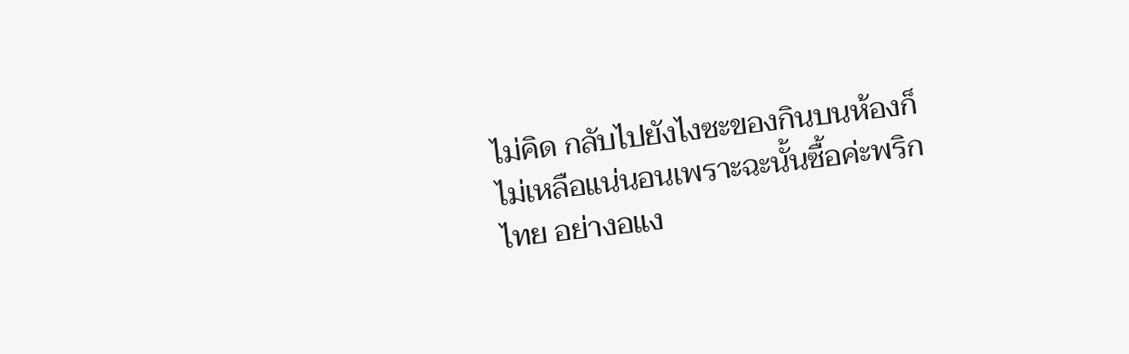ไม่คิด กลับไปยังไงซะของกินบนห้องก็ไม่เหลือแน่นอนเพราะฉะนั้นซื้อค่ะพริกไทย อย่างอแง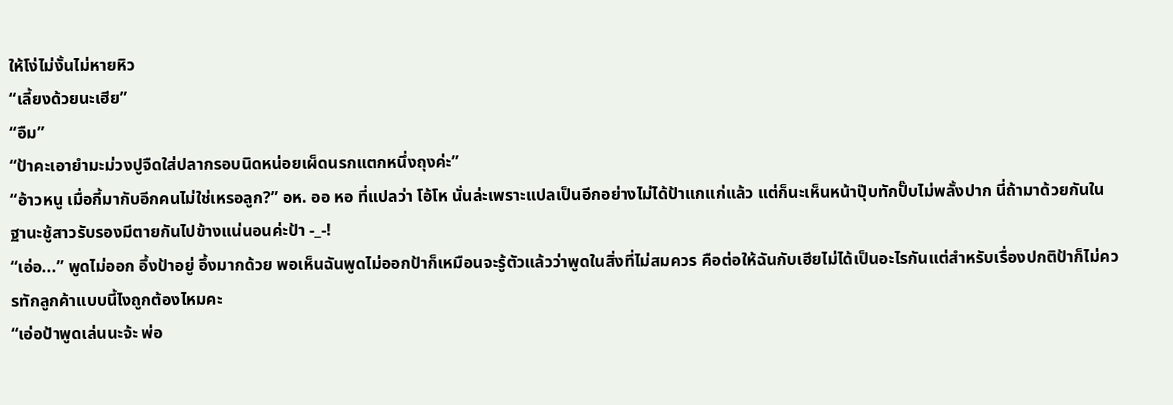ให้โง่ไม่งั้นไม่หายหิว
“เลี้ยงด้วยนะเฮีย”
“อืม”
“ป้าคะเอายำมะม่วงปูจืดใส่ปลากรอบนิดหน่อยเผ็ดนรกแตกหนึ่งถุงค่ะ”
“อ้าวหนู เมื่อกี้มากับอีกคนไม่ใช่เหรอลูก?” อห. ออ หอ ที่แปลว่า โอ้โห นั่นล่ะเพราะแปลเป็นอีกอย่างไม่ได้ป้าแกแก่แล้ว แต่ก็นะเห็นหน้าปุ๊บทักปั๊บไม่พลั้งปาก นี่ถ้ามาด้วยกันในฐานะชู้สาวรับรองมีตายกันไปข้างแน่นอนค่ะป้า -_-!
“เอ่อ...” พูดไม่ออก อึ้งป้าอยู่ อึ้งมากด้วย พอเห็นฉันพูดไม่ออกป้าก็เหมือนจะรู้ตัวแล้วว่าพูดในสิ่งที่ไม่สมควร คือต่อให้ฉันกับเฮียไม่ได้เป็นอะไรกันแต่สำหรับเรื่องปกติป้าก็ไม่ควรทักลูกค้าแบบนี้ไงถูกต้องไหมคะ
“เอ่อป้าพูดเล่นนะจ้ะ พ่อ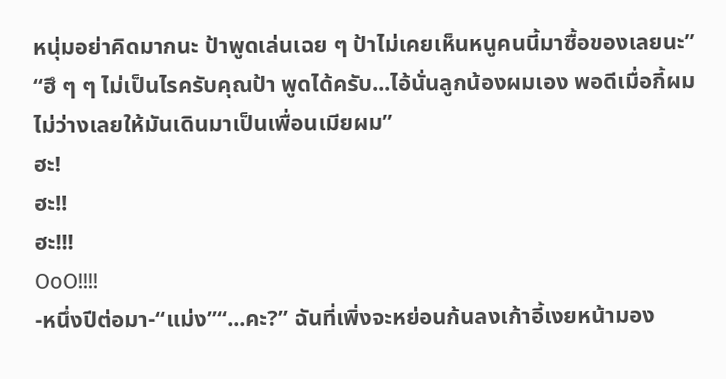หนุ่มอย่าคิดมากนะ ป้าพูดเล่นเฉย ๆ ป้าไม่เคยเห็นหนูคนนี้มาซื้อของเลยนะ”
“ฮึ ๆ ๆ ไม่เป็นไรครับคุณป้า พูดได้ครับ...ไอ้นั่นลูกน้องผมเอง พอดีเมื่อกี้ผมไม่ว่างเลยให้มันเดินมาเป็นเพื่อนเมียผม”
ฮะ!
ฮะ!!
ฮะ!!!
OoO!!!!
-หนึ่งปีต่อมา-“แม่ง”“...คะ?” ฉันที่เพิ่งจะหย่อนก้นลงเก้าอี้เงยหน้ามอง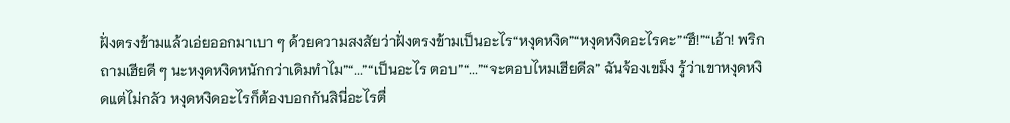ฝั่งตรงข้ามแล้วเอ่ยออกมาเบา ๆ ด้วยความสงสัยว่าฝั่งตรงข้ามเป็นอะไร“หงุดหงิด”“หงุดหงิดอะไรคะ”“ฮึ!”“เอ้า! พริกถามเฮียดี ๆ นะหงุดหงิดหนักกว่าเดิมทำไม”“...”“เป็นอะไร ตอบ”“...”“จะตอบไหมเฮียดีล” ฉันจ้องเขม็ง รู้ว่าเขาหงุดหงิดแต่ไม่กลัว หงุดหงิดอะไรก็ต้องบอกกันสินี่อะไรตื่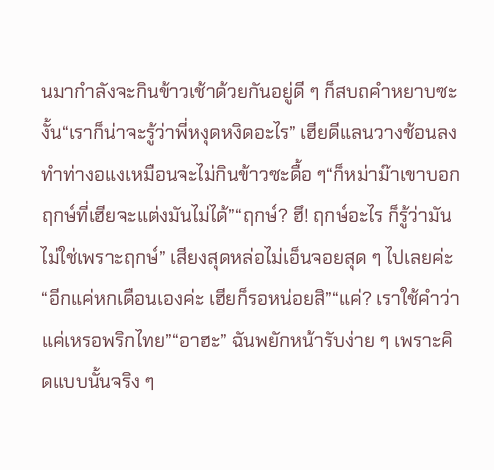นมากำลังจะกินข้าวเช้าด้วยกันอยู่ดี ๆ ก็สบถคำหยาบซะงั้น“เราก็น่าจะรู้ว่าพี่หงุดหงิดอะไร” เฮียดีแลนวางช้อนลงทำท่างอแงเหมือนจะไม่กินข้าวซะดื้อ ๆ“ก็หม่าม๊าเขาบอกฤกษ์ที่เฮียจะแต่งมันไม่ได้”“ฤกษ์? ฮึ! ฤกษ์อะไร ก็รู้ว่ามันไม่ใช่เพราะฤกษ์” เสียงสุดหล่อไม่เอ็นจอยสุด ๆ ไปเลยค่ะ“อีกแค่หกเดือนเองค่ะ เฮียก็รอหน่อยสิ”“แค่? เราใช้คำว่าแค่เหรอพริกไทย”“อาฮะ” ฉันพยักหน้ารับง่าย ๆ เพราะคิดแบบนั้นจริง ๆ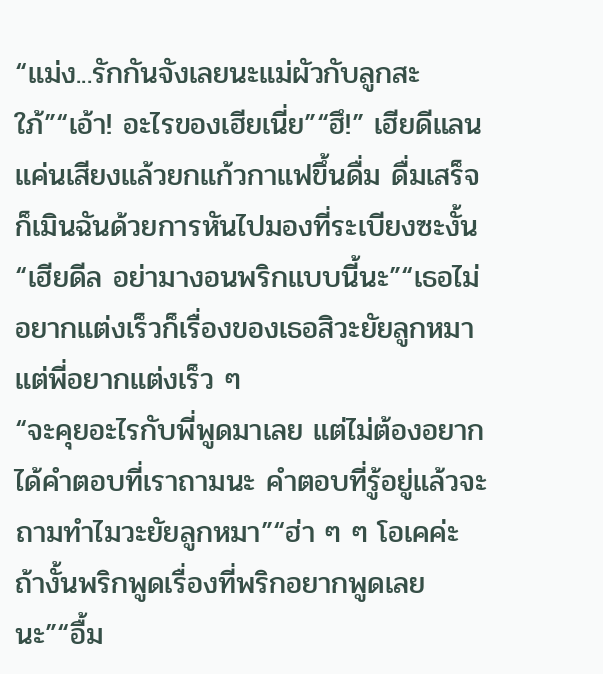“แม่ง...รักกันจังเลยนะแม่ผัวกับลูกสะใภ้”“เอ้า! อะไรของเฮียเนี่ย”“ฮึ!” เฮียดีแลนแค่นเสียงแล้วยกแก้วกาแฟขึ้นดื่ม ดื่มเสร็จก็เมินฉันด้วยการหันไปมองที่ระเบียงซะงั้น“เฮียดีล อย่ามางอนพริกแบบนี้นะ”“เธอไม่อยากแต่งเร็วก็เรื่องของเธอสิวะยัยลูกหมา แต่พี่อยากแต่งเร็ว ๆ
“จะคุยอะไรกับพี่พูดมาเลย แต่ไม่ต้องอยากได้คำตอบที่เราถามนะ คำตอบที่รู้อยู่แล้วจะถามทำไมวะยัยลูกหมา”“ฮ่า ๆ ๆ โอเคค่ะ ถ้างั้นพริกพูดเรื่องที่พริกอยากพูดเลยนะ”“อื้ม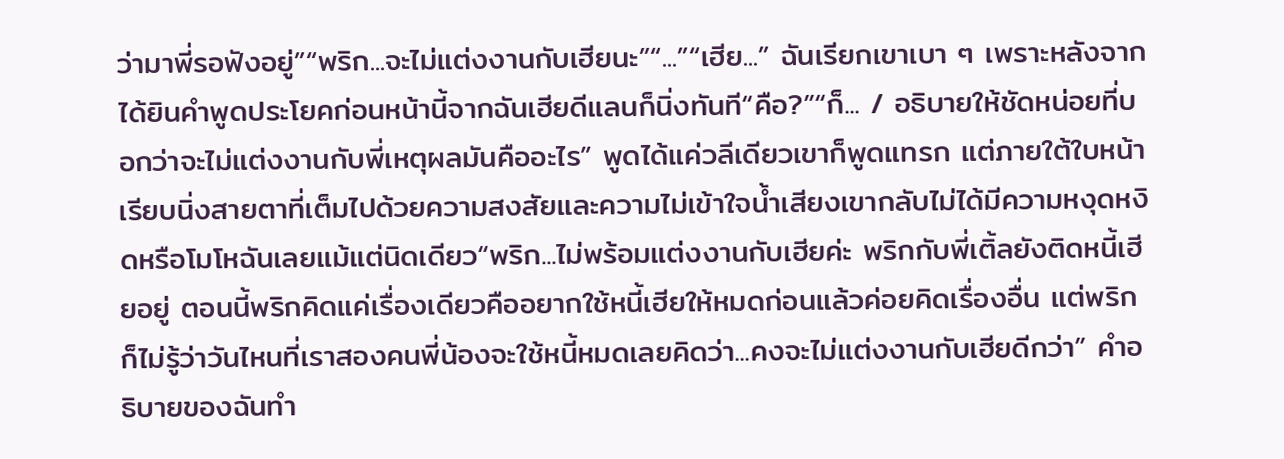ว่ามาพี่รอฟังอยู่”“พริก...จะไม่แต่งงานกับเฮียนะ”“...”“เฮีย...” ฉันเรียกเขาเบา ๆ เพราะหลังจากได้ยินคำพูดประโยคก่อนหน้านี้จากฉันเฮียดีแลนก็นิ่งทันที“คือ?”“ก็... / อธิบายให้ชัดหน่อยที่บอกว่าจะไม่แต่งงานกับพี่เหตุผลมันคืออะไร” พูดได้แค่วลีเดียวเขาก็พูดแทรก แต่ภายใต้ใบหน้าเรียบนิ่งสายตาที่เต็มไปด้วยความสงสัยและความไม่เข้าใจน้ำเสียงเขากลับไม่ได้มีความหงุดหงิดหรือโมโหฉันเลยแม้แต่นิดเดียว“พริก...ไม่พร้อมแต่งงานกับเฮียค่ะ พริกกับพี่เติ้ลยังติดหนี้เฮียอยู่ ตอนนี้พริกคิดแค่เรื่องเดียวคืออยากใช้หนี้เฮียให้หมดก่อนแล้วค่อยคิดเรื่องอื่น แต่พริกก็ไม่รู้ว่าวันไหนที่เราสองคนพี่น้องจะใช้หนี้หมดเลยคิดว่า...คงจะไม่แต่งงานกับเฮียดีกว่า” คำอธิบายของฉันทำ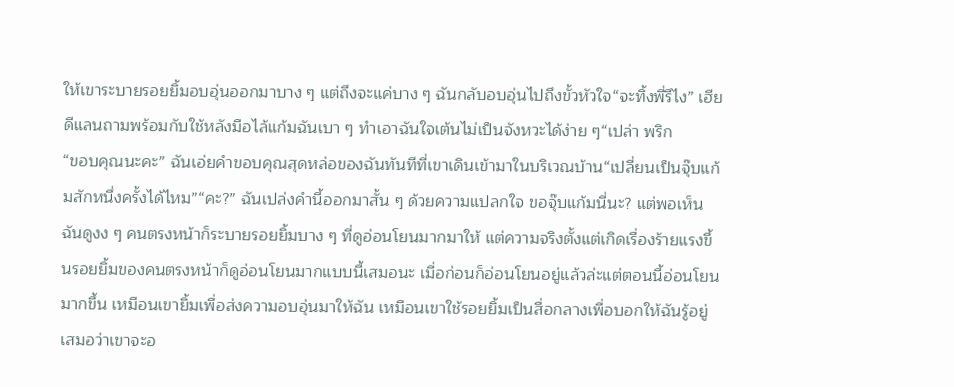ให้เขาระบายรอยยิ้มอบอุ่นออกมาบาง ๆ แต่ถึงจะแค่บาง ๆ ฉันกลับอบอุ่นไปถึงขั้วหัวใจ“จะทิ้งพี่รึไง” เฮียดีแลนถามพร้อมกับใช้หลังมือไล้แก้มฉันเบา ๆ ทำเอาฉันใจเต้นไม่เป็นจังหวะได้ง่าย ๆ“เปล่า พริก
“ขอบคุณนะคะ” ฉันเอ่ยคำขอบคุณสุดหล่อของฉันทันทีที่เขาเดินเข้ามาในบริเวณบ้าน“เปลี่ยนเป็นจุ๊บแก้มสักหนึ่งครั้งได้ไหม”“คะ?” ฉันเปล่งคำนี้ออกมาสั้น ๆ ด้วยความแปลกใจ ขอจุ๊บแก้มนี่นะ? แต่พอเห็นฉันดูงง ๆ คนตรงหน้าก็ระบายรอยยิ้มบาง ๆ ที่ดูอ่อนโยนมากมาให้ แต่ความจริงตั้งแต่เกิดเรื่องร้ายแรงขึ้นรอยยิ้มของคนตรงหน้าก็ดูอ่อนโยนมากแบบนี้เสมอนะ เมื่อก่อนก็อ่อนโยนอยู่แล้วล่ะแต่ตอนนี้อ่อนโยนมากขึ้น เหมือนเขายิ้มเพื่อส่งความอบอุ่นมาให้ฉัน เหมือนเขาใช้รอยยิ้มเป็นสื่อกลางเพื่อบอกให้ฉันรู้อยู่เสมอว่าเขาจะอ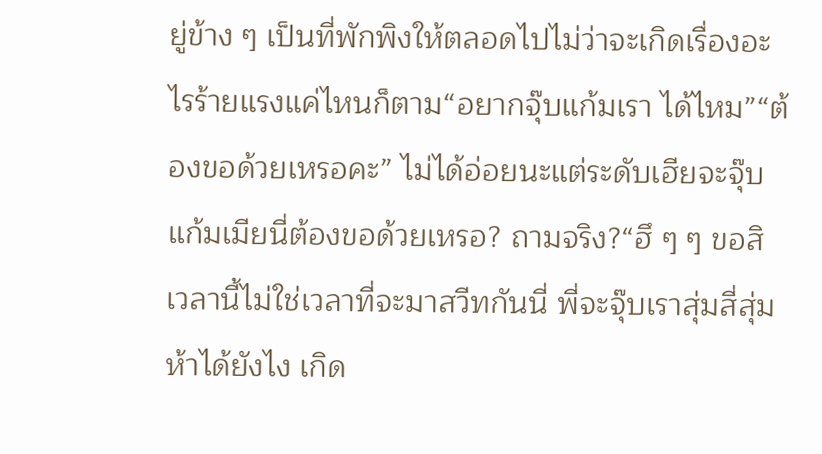ยู่ข้าง ๆ เป็นที่พักพิงให้ตลอดไปไม่ว่าจะเกิดเรื่องอะไรร้ายแรงแค่ไหนก็ตาม“อยากจุ๊บแก้มเรา ได้ไหม”“ต้องขอด้วยเหรอคะ” ไม่ได้อ่อยนะแต่ระดับเฮียจะจุ๊บแก้มเมียนี่ต้องขอด้วยเหรอ? ถามจริง?“ฮึ ๆ ๆ ขอสิ เวลานี้ไม่ใช่เวลาที่จะมาสวีทกันนี่ พี่จะจุ๊บเราสุ่มสี่สุ่มห้าได้ยังไง เกิด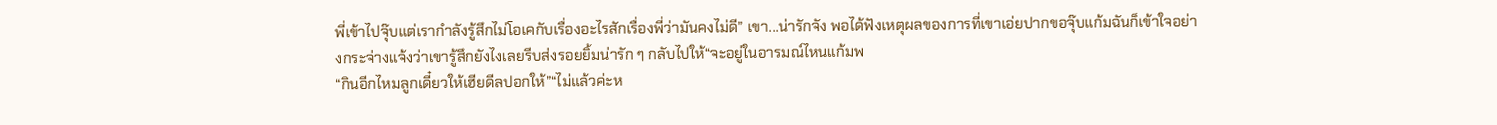พี่เข้าไปจุ๊บแต่เรากำลังรู้สึกไม่โอเคกับเรื่องอะไรสักเรื่องพี่ว่ามันคงไม่ดี” เขา...น่ารักจัง พอได้ฟังเหตุผลของการที่เขาเอ่ยปากขอจุ๊บแก้มฉันก็เข้าใจอย่างกระจ่างแจ้งว่าเขารู้สึกยังไงเลยรีบส่งรอยยิ้มน่ารัก ๆ กลับไปให้“จะอยู่ในอารมณ์ไหนแก้มพ
“กินอีกไหมลูกเดี๋ยวให้เฮียดีลปอกให้”“ไม่แล้วค่ะห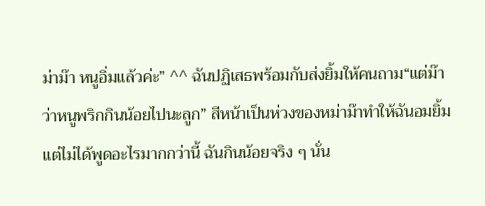ม่าม๊า หนูอิ่มแล้วค่ะ” ^^ ฉันปฏิเสธพร้อมกับส่งยิ้มให้คนถาม“แต่ม๊าว่าหนูพริกกินน้อยไปนะลูก” สีหน้าเป็นห่วงของหม่าม๊าทำให้ฉันอมยิ้มแต่ไม่ได้พูดอะไรมากกว่านี้ ฉันกินน้อยจริง ๆ นั่น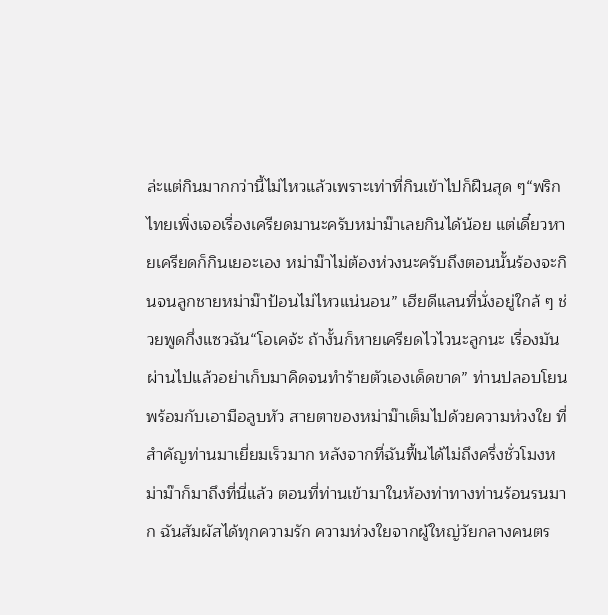ล่ะแต่กินมากกว่านี้ไม่ไหวแล้วเพราะเท่าที่กินเข้าไปก็ฝืนสุด ๆ“พริกไทยเพิ่งเจอเรื่องเครียดมานะครับหม่าม๊าเลยกินได้น้อย แต่เดี๋ยวหายเครียดก็กินเยอะเอง หม่าม๊าไม่ต้องห่วงนะครับถึงตอนนั้นร้องจะกินจนลูกชายหม่าม๊าป้อนไม่ไหวแน่นอน” เฮียดีแลนที่นั่งอยู่ใกล้ ๆ ช่วยพูดกึ่งแซวฉัน“โอเคจ้ะ ถ้างั้นก็หายเครียดไวไวนะลูกนะ เรื่องมันผ่านไปแล้วอย่าเก็บมาคิดจนทำร้ายตัวเองเด็ดขาด” ท่านปลอบโยนพร้อมกับเอามือลูบหัว สายตาของหม่าม๊าเต็มไปด้วยความห่วงใย ที่สำคัญท่านมาเยี่ยมเร็วมาก หลังจากที่ฉันฟื้นได้ไม่ถึงครึ่งชั่วโมงหม่าม๊าก็มาถึงที่นี่แล้ว ตอนที่ท่านเข้ามาในห้องท่าทางท่านร้อนรนมาก ฉันสัมผัสได้ทุกความรัก ความห่วงใยจากผู้ใหญ่วัยกลางคนตร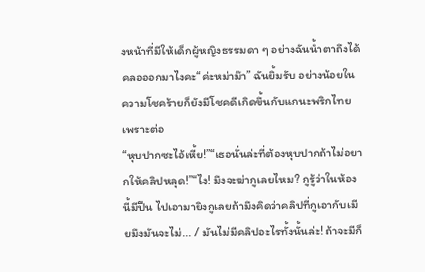งหน้าที่มีให้เด็กผู้หญิงธรรมดา ๆ อย่างฉันน้ำตาถึงได้คลอออกมาไงคะ“ค่ะหม่าม๊า” ฉันยิ้มรับ อย่างน้อยในความโชคร้ายก็ยังมีโชคดีเกิดขึ้นกับแกนะพริกไทยเพราะต่อ
“หุบปากซะไอ้เหี้ย!”“เธอนั่นล่ะที่ต้องหุบปากถ้าไม่อยากให้คลิปหลุด!”“ไง! มึงจะฆ่ากูเลยไหม? กูรู้ว่าในห้องนี้มีปืน ไปเอามายิงกูเลยถ้ามึงคิดว่าคลิปที่กูเอากับเมียมึงมันจะไม่... / มันไม่มีคลิปอะไรทั้งนั้นล่ะ! ถ้าจะมีก็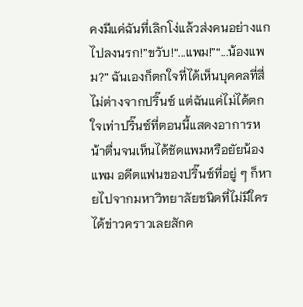คงมีแค่ฉันที่เลิกโง่แล้วส่งคนอย่างแกไปลงนรก!”ขวับ!“...แพม!”“...น้องแพม?” ฉันเองก็ตกใจที่ได้เห็นบุคคลที่สี่ไม่ต่างจากปริ๊นซ์ แต่ฉันแค่ไม่ได้ตกใจเท่าปริ๊นซ์ที่ตอนนี้แสดงอาการหน้าตื่นจนเห็นได้ชัดแพมหรือยัยน้องแพม อดีตแฟนของปริ๊นซ์ที่อยู่ ๆ ก็หายไปจากมหาวิทยาลัยชนิดที่ไม่มีใครได้ข่าวคราวเลยสักค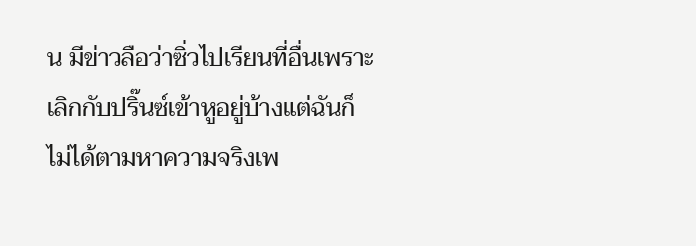น มีข่าวลือว่าซิ่วไปเรียนที่อื่นเพราะเลิกกับปริ๊นซ์เข้าหูอยู่บ้างแต่ฉันก็ไม่ได้ตามหาความจริงเพ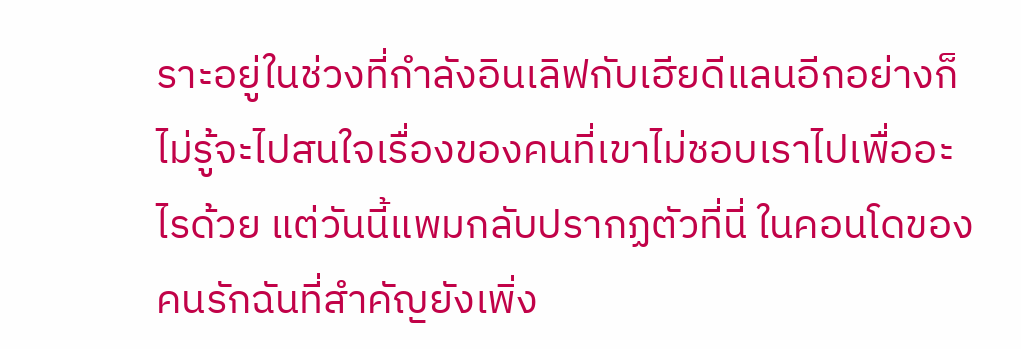ราะอยู่ในช่วงที่กำลังอินเลิฟกับเฮียดีแลนอีกอย่างก็ไม่รู้จะไปสนใจเรื่องของคนที่เขาไม่ชอบเราไปเพื่ออะไรด้วย แต่วันนี้แพมกลับปรากฏตัวที่นี่ ในคอนโดของคนรักฉันที่สำคัญยังเพิ่ง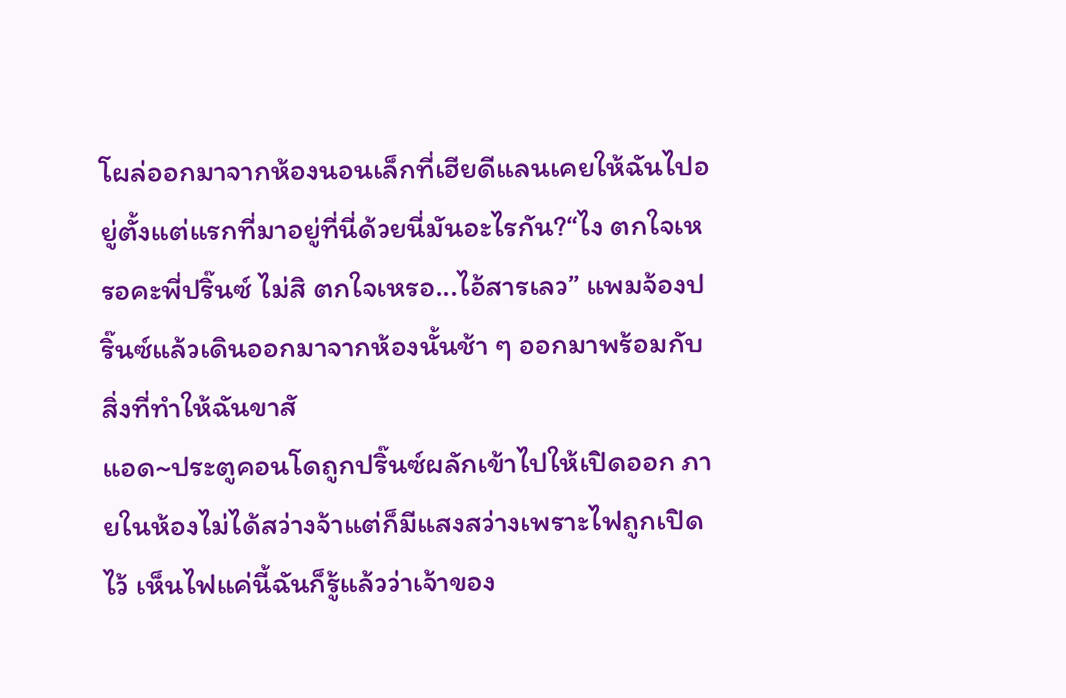โผล่ออกมาจากห้องนอนเล็กที่เฮียดีแลนเคยให้ฉันไปอยู่ตั้งแต่แรกที่มาอยู่ที่นี่ด้วยนี่มันอะไรกัน?“ไง ตกใจเหรอคะพี่ปริ๊นซ์ ไม่สิ ตกใจเหรอ...ไอ้สารเลว” แพมจ้องปริ๊นซ์แล้วเดินออกมาจากห้องนั้นช้า ๆ ออกมาพร้อมกับสิ่งที่ทำให้ฉันขาสั
แอด~ประตูคอนโดถูกปริ๊นซ์ผลักเข้าไปให้เปิดออก ภายในห้องไม่ได้สว่างจ้าแต่ก็มีแสงสว่างเพราะไฟถูกเปิดไว้ เห็นไฟแค่นี้ฉันก็รู้แล้วว่าเจ้าของ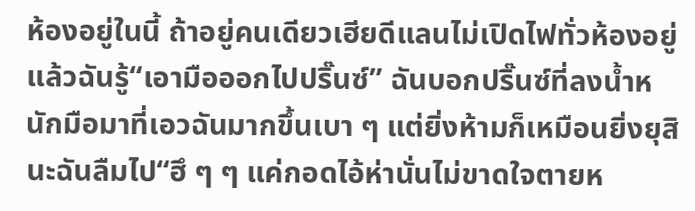ห้องอยู่ในนี้ ถ้าอยู่คนเดียวเฮียดีแลนไม่เปิดไฟทั่วห้องอยู่แล้วฉันรู้“เอามือออกไปปริ๊นซ์” ฉันบอกปริ๊นซ์ที่ลงน้ำหนักมือมาที่เอวฉันมากขึ้นเบา ๆ แต่ยิ่งห้ามก็เหมือนยิ่งยุสินะฉันลืมไป“ฮึ ๆ ๆ แค่กอดไอ้ห่านั่นไม่ขาดใจตายห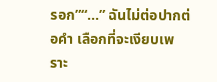รอก”“...” ฉันไม่ต่อปากต่อคำ เลือกที่จะเงียบเพราะ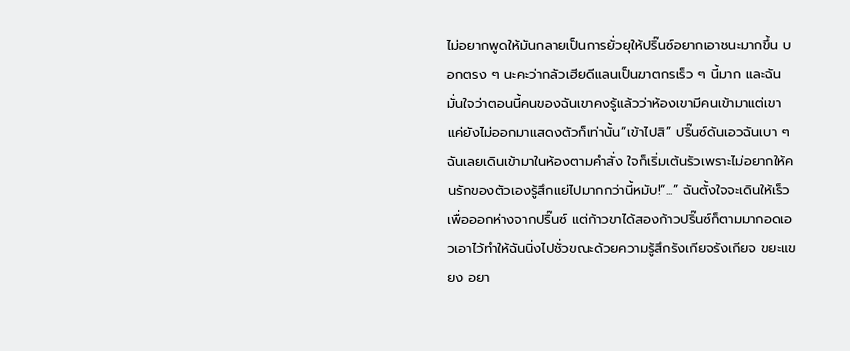ไม่อยากพูดให้มันกลายเป็นการยั่วยุให้ปริ๊นซ์อยากเอาชนะมากขึ้น บอกตรง ๆ นะคะว่ากลัวเฮียดีแลนเป็นฆาตกรเร็ว ๆ นี้มาก และฉันมั่นใจว่าตอนนี้คนของฉันเขาคงรู้แล้วว่าห้องเขามีคนเข้ามาแต่เขาแค่ยังไม่ออกมาแสดงตัวก็เท่านั้น“เข้าไปสิ” ปริ๊นซ์ดันเอวฉันเบา ๆ ฉันเลยเดินเข้ามาในห้องตามคำสั่ง ใจก็เริ่มเต้นรัวเพราะไม่อยากให้คนรักของตัวเองรู้สึกแย่ไปมากกว่านี้หมับ!“...” ฉันตั้งใจจะเดินให้เร็วเพื่อออกห่างจากปริ๊นซ์ แต่ก้าวขาได้สองก้าวปริ๊นซ์ก็ตามมากอดเอวเอาไว้ทำให้ฉันนิ่งไปชั่วขณะด้วยความรู้สึกรังเกียจรังเกียจ ขยะแขยง อยา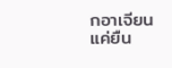กอาเจียน แค่ยืน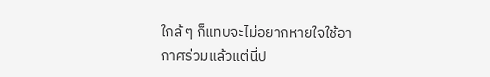ใกล้ ๆ ก็แทบจะไม่อยากหายใจใช้อากาศร่วมแล้วแต่นี่ป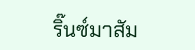ริ๊นซ์มาสัม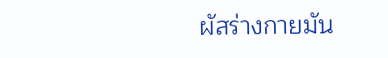ผัสร่างกายมัน